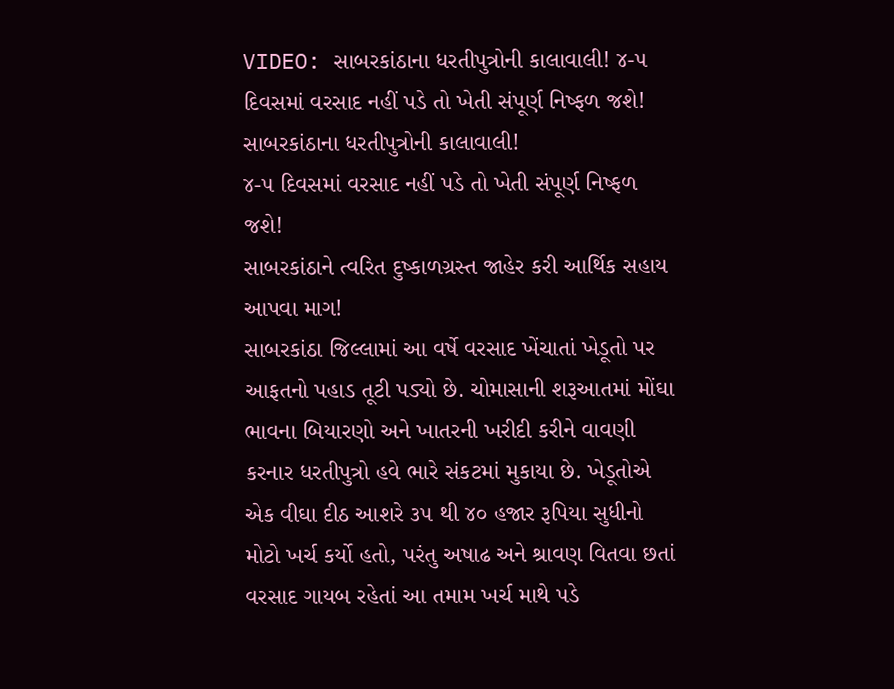VIDEO: સાબરકાંઠાના ધરતીપુત્રોની કાલાવાલી! ૪-૫ દિવસમાં વરસાદ નહીં પડે તો ખેતી સંપૂર્ણ નિષ્ફળ જશે!
સાબરકાંઠાના ધરતીપુત્રોની કાલાવાલી!
૪-૫ દિવસમાં વરસાદ નહીં પડે તો ખેતી સંપૂર્ણ નિષ્ફળ જશે!
સાબરકાંઠાને ત્વરિત દુષ્કાળગ્રસ્ત જાહેર કરી આર્થિક સહાય આપવા માગ!
સાબરકાંઠા જિલ્લામાં આ વર્ષે વરસાદ ખેંચાતાં ખેડૂતો પર આફતનો પહાડ તૂટી પડ્યો છે. ચોમાસાની શરૂઆતમાં મોંઘા ભાવના બિયારણો અને ખાતરની ખરીદી કરીને વાવણી કરનાર ધરતીપુત્રો હવે ભારે સંકટમાં મુકાયા છે. ખેડૂતોએ એક વીઘા દીઠ આશરે ૩૫ થી ૪૦ હજાર રૂપિયા સુધીનો મોટો ખર્ચ કર્યો હતો, પરંતુ અષાઢ અને શ્રાવણ વિતવા છતાં વરસાદ ગાયબ રહેતાં આ તમામ ખર્ચ માથે પડે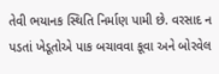તેવી ભયાનક સ્થિતિ નિર્માણ પામી છે. વરસાદ ન પડતાં ખેડૂતોએ પાક બચાવવા કૂવા અને બોરવેલ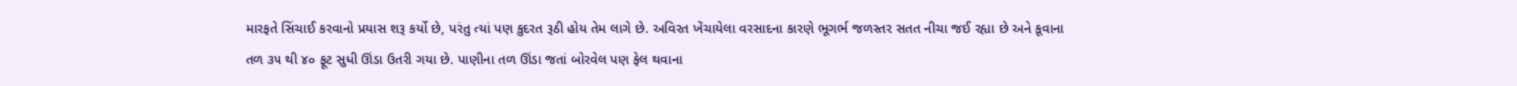મારફતે સિંચાઈ કરવાનો પ્રયાસ શરૂ કર્યો છે, પરંતુ ત્યાં પણ કુદરત રૂઠી હોય તેમ લાગે છે. અવિરત ખેંચાયેલા વરસાદના કારણે ભૂગર્ભ જળસ્તર સતત નીચા જઈ રહ્યા છે અને કૂવાના તળ ૩૫ થી ૪૦ ફૂટ સુધી ઊંડા ઉતરી ગયા છે. પાણીના તળ ઊંડા જતાં બોરવેલ પણ ફેલ થવાના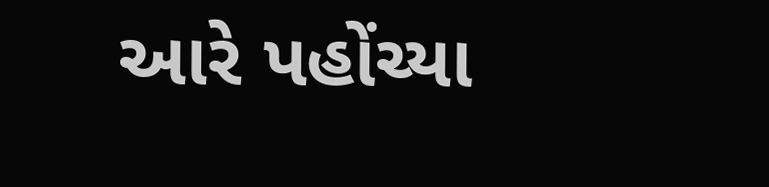આરે પહોંચ્યા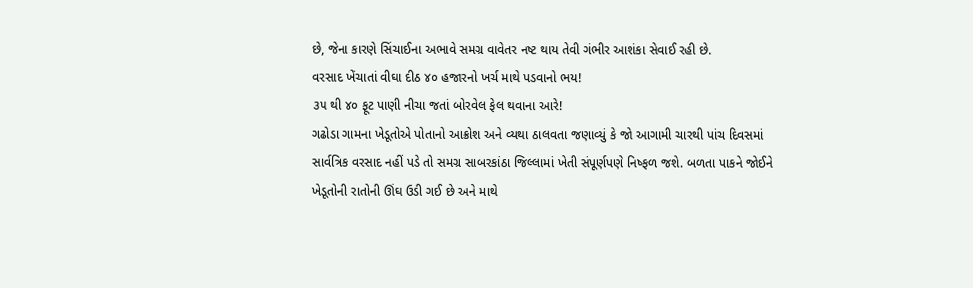છે, જેના કારણે સિંચાઈના અભાવે સમગ્ર વાવેતર નષ્ટ થાય તેવી ગંભીર આશંકા સેવાઈ રહી છે.
વરસાદ ખેંચાતાં વીઘા દીઠ ૪૦ હજારનો ખર્ચ માથે પડવાનો ભય!
૩૫ થી ૪૦ ફૂટ પાણી નીચા જતાં બોરવેલ ફેલ થવાના આરે!
ગઢોડા ગામના ખેડૂતોએ પોતાનો આક્રોશ અને વ્યથા ઠાલવતા જણાવ્યું કે જો આગામી ચારથી પાંચ દિવસમાં સાર્વત્રિક વરસાદ નહીં પડે તો સમગ્ર સાબરકાંઠા જિલ્લામાં ખેતી સંપૂર્ણપણે નિષ્ફળ જશે. બળતા પાકને જોઈને ખેડૂતોની રાતોની ઊંઘ ઉડી ગઈ છે અને માથે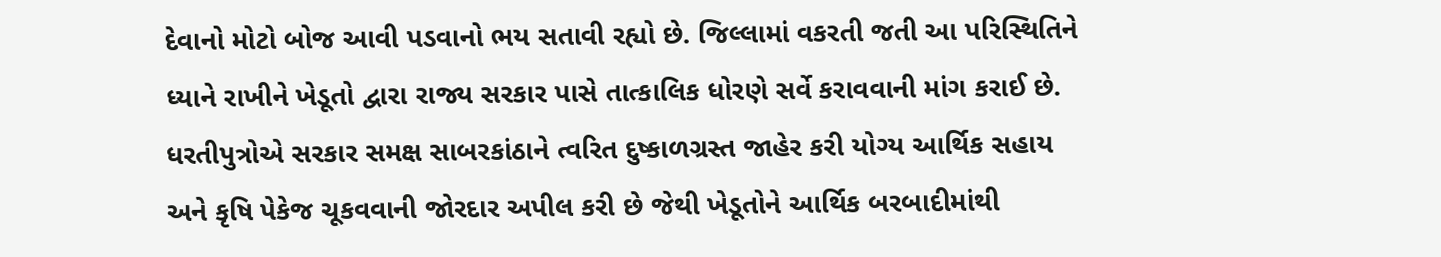દેવાનો મોટો બોજ આવી પડવાનો ભય સતાવી રહ્યો છે. જિલ્લામાં વકરતી જતી આ પરિસ્થિતિને ધ્યાને રાખીને ખેડૂતો દ્વારા રાજ્ય સરકાર પાસે તાત્કાલિક ધોરણે સર્વે કરાવવાની માંગ કરાઈ છે. ધરતીપુત્રોએ સરકાર સમક્ષ સાબરકાંઠાને ત્વરિત દુષ્કાળગ્રસ્ત જાહેર કરી યોગ્ય આર્થિક સહાય અને કૃષિ પેકેજ ચૂકવવાની જોરદાર અપીલ કરી છે જેથી ખેડૂતોને આર્થિક બરબાદીમાંથી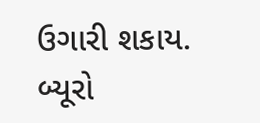ઉગારી શકાય.
બ્યૂરો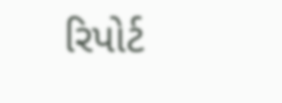રિપોર્ટ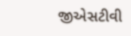જીએસટીવી